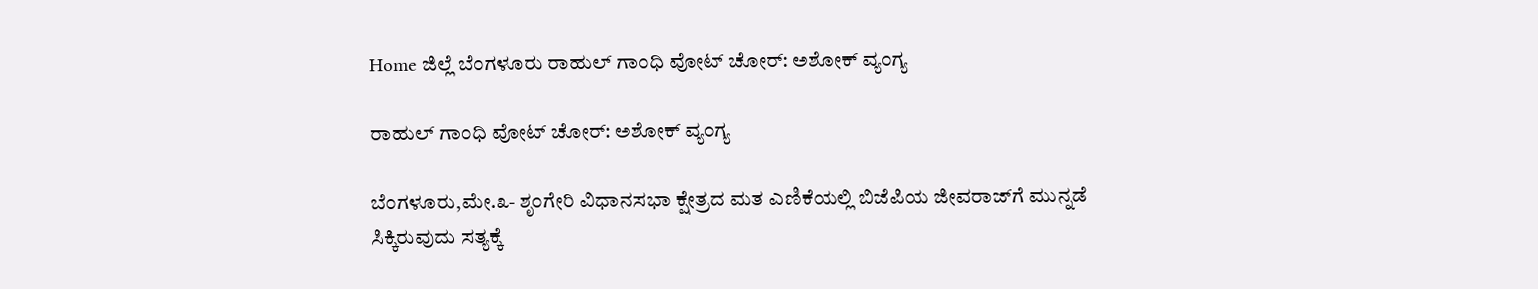Home ಜಿಲ್ಲೆ ಬೆಂಗಳೂರು ರಾಹುಲ್ ಗಾಂಧಿ ವೋಟ್ ಚೋರ್: ಅಶೋಕ್ ವ್ಯಂಗ್ಯ

ರಾಹುಲ್ ಗಾಂಧಿ ವೋಟ್ ಚೋರ್: ಅಶೋಕ್ ವ್ಯಂಗ್ಯ

ಬೆಂಗಳೂರು,ಮೇ.೩- ಶೃಂಗೇರಿ ವಿಧಾನಸಭಾ ಕ್ಷೇತ್ರದ ಮತ ಎಣಿಕೆಯಲ್ಲಿ ಬಿಜೆಪಿಯ ಜೀವರಾಜ್‌ಗೆ ಮುನ್ನಡೆ ಸಿಕ್ಕಿರುವುದು ಸತ್ಯಕ್ಕೆ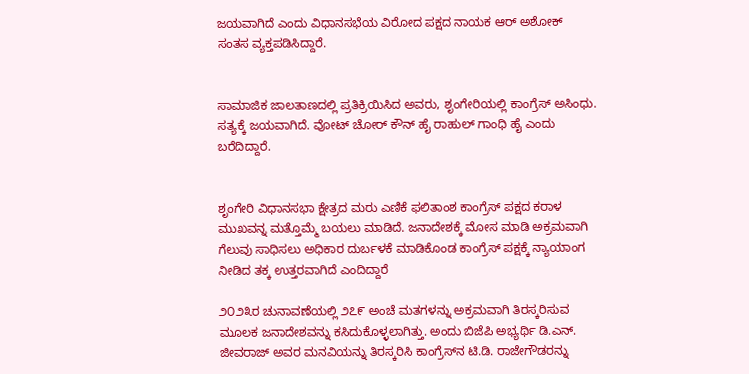ಜಯವಾಗಿದೆ ಎಂದು ವಿಧಾನಸಭೆಯ ವಿರೋದ ಪಕ್ಷದ ನಾಯಕ ಆರ್ ಅಶೋಕ್ ಸಂತಸ ವ್ಯಕ್ತಪಡಿಸಿದ್ದಾರೆ.


ಸಾಮಾಜಿಕ ಜಾಲತಾಣದಲ್ಲಿ ಪ್ರತಿಕ್ರಿಯಿಸಿದ ಅವರು, ಶೃಂಗೇರಿಯಲ್ಲಿ ಕಾಂಗ್ರೆಸ್ ಅಸಿಂಧು. ಸತ್ಯಕ್ಕೆ ಜಯವಾಗಿದೆ. ವೋಟ್ ಚೋರ್ ಕೌನ್ ಹೈ ರಾಹುಲ್ ಗಾಂಧಿ ಹೈ ಎಂದು ಬರೆದಿದ್ದಾರೆ.


ಶೃಂಗೇರಿ ವಿಧಾನಸಭಾ ಕ್ಷೇತ್ರದ ಮರು ಎಣಿಕೆ ಫಲಿತಾಂಶ ಕಾಂಗ್ರೆಸ್ ಪಕ್ಷದ ಕರಾಳ ಮುಖವನ್ನ ಮತ್ತೊಮ್ಮೆ ಬಯಲು ಮಾಡಿದೆ. ಜನಾದೇಶಕ್ಕೆ ಮೋಸ ಮಾಡಿ ಅಕ್ರಮವಾಗಿ ಗೆಲುವು ಸಾಧಿಸಲು ಅಧಿಕಾರ ದುರ್ಬಳಕೆ ಮಾಡಿಕೊಂಡ ಕಾಂಗ್ರೆಸ್ ಪಕ್ಷಕ್ಕೆ ನ್ಯಾಯಾಂಗ ನೀಡಿದ ತಕ್ಕ ಉತ್ತರವಾಗಿದೆ ಎಂದಿದ್ದಾರೆ

೨೦೨೩ರ ಚುನಾವಣೆಯಲ್ಲಿ ೨೭೯ ಅಂಚೆ ಮತಗಳನ್ನು ಅಕ್ರಮವಾಗಿ ತಿರಸ್ಕರಿಸುವ ಮೂಲಕ ಜನಾದೇಶವನ್ನು ಕಸಿದುಕೊಳ್ಳಲಾಗಿತ್ತು. ಅಂದು ಬಿಜೆಪಿ ಅಭ್ಯರ್ಥಿ ಡಿ.ಎನ್. ಜೀವರಾಜ್ ಅವರ ಮನವಿಯನ್ನು ತಿರಸ್ಕರಿಸಿ ಕಾಂಗ್ರೆಸ್‌ನ ಟಿ.ಡಿ. ರಾಜೇಗೌಡರನ್ನು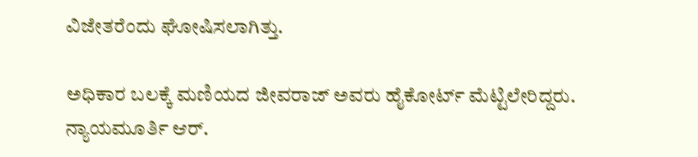ವಿಜೇತರೆಂದು ಘೋಷಿಸಲಾಗಿತ್ತು.

ಅಧಿಕಾರ ಬಲಕ್ಕೆ ಮಣಿಯದ ಜೀವರಾಜ್ ಅವರು ಹೈಕೋರ್ಟ್ ಮೆಟ್ಟಿಲೇರಿದ್ದರು. ನ್ಯಾಯಮೂರ್ತಿ ಆರ್.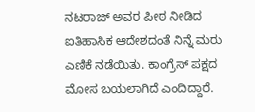ನಟರಾಜ್ ಅವರ ಪೀಠ ನೀಡಿದ ಐತಿಹಾಸಿಕ ಆದೇಶದಂತೆ ನಿನ್ನೆ ಮರು ಎಣಿಕೆ ನಡೆಯಿತು. ಕಾಂಗ್ರೆಸ್ ಪಕ್ಷದ ಮೋಸ ಬಯಲಾಗಿದೆ ಎಂದಿದ್ದಾರೆ.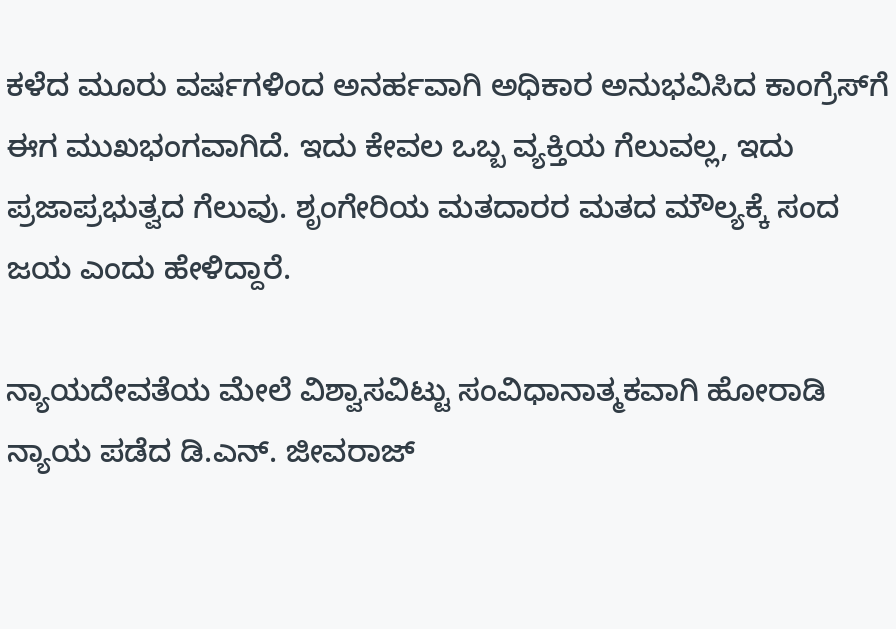ಕಳೆದ ಮೂರು ವರ್ಷಗಳಿಂದ ಅನರ್ಹವಾಗಿ ಅಧಿಕಾರ ಅನುಭವಿಸಿದ ಕಾಂಗ್ರೆಸ್‌ಗೆ ಈಗ ಮುಖಭಂಗವಾಗಿದೆ. ಇದು ಕೇವಲ ಒಬ್ಬ ವ್ಯಕ್ತಿಯ ಗೆಲುವಲ್ಲ, ಇದು ಪ್ರಜಾಪ್ರಭುತ್ವದ ಗೆಲುವು. ಶೃಂಗೇರಿಯ ಮತದಾರರ ಮತದ ಮೌಲ್ಯಕ್ಕೆ ಸಂದ ಜಯ ಎಂದು ಹೇಳಿದ್ದಾರೆ.

ನ್ಯಾಯದೇವತೆಯ ಮೇಲೆ ವಿಶ್ವಾಸವಿಟ್ಟು ಸಂವಿಧಾನಾತ್ಮಕವಾಗಿ ಹೋರಾಡಿ ನ್ಯಾಯ ಪಡೆದ ಡಿ.ಎನ್. ಜೀವರಾಜ್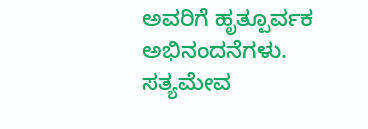ಅವರಿಗೆ ಹೃತ್ಪೂರ್ವಕ ಅಭಿನಂದನೆಗಳು. ಸತ್ಯಮೇವ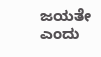ಜಯತೇ ಎಂದು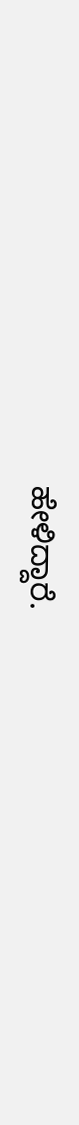ಹೇಳಿದ್ದಾರೆ.